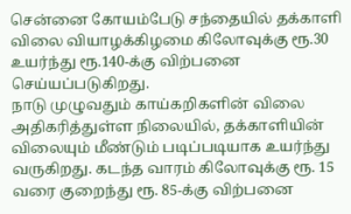சென்னை கோயம்பேடு சந்தையில் தக்காளி விலை வியாழக்கிழமை கிலோவுக்கு ரூ.30 உயர்ந்து ரூ.140-க்கு விற்பனை செய்யப்படுகிறது.
நாடு முழுவதும் காய்கறிகளின் விலை அதிகரித்துள்ள நிலையில், தக்காளியின் விலையும் மீண்டும் படிப்படியாக உயர்ந்து வருகிறது. கடந்த வாரம் கிலோவுக்கு ரூ. 15 வரை குறைந்து ரூ. 85-க்கு விற்பனை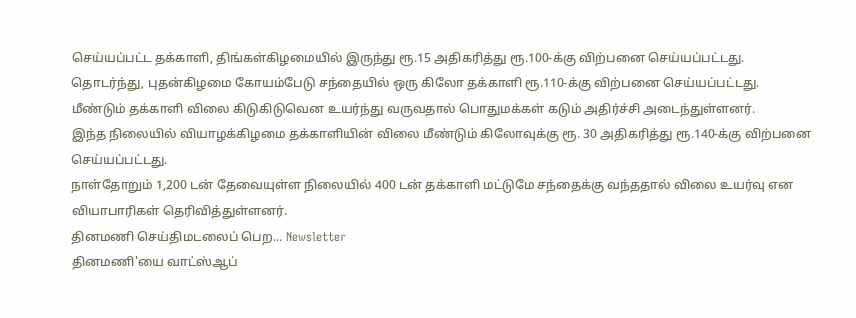செய்யப்பட்ட தக்காளி, திங்கள்கிழமையில் இருந்து ரூ.15 அதிகரித்து ரூ.100-க்கு விற்பனை செய்யப்பட்டது.
தொடர்ந்து, புதன்கிழமை கோயம்பேடு சந்தையில் ஒரு கிலோ தக்காளி ரூ.110-க்கு விற்பனை செய்யப்பட்டது. மீண்டும் தக்காளி விலை கிடுகிடுவென உயர்ந்து வருவதால் பொதுமக்கள் கடும் அதிர்ச்சி அடைந்துள்ளனர்.
இந்த நிலையில் வியாழக்கிழமை தக்காளியின் விலை மீண்டும் கிலோவுக்கு ரூ. 30 அதிகரித்து ரூ.140-க்கு விற்பனை செய்யப்பட்டது.
நாள்தோறும் 1,200 டன் தேவையுள்ள நிலையில் 400 டன் தக்காளி மட்டுமே சந்தைக்கு வந்ததால் விலை உயர்வு என வியாபாரிகள் தெரிவித்துள்ளனர்.
தினமணி செய்திமடலைப் பெற... Newsletter
தினமணி'யை வாட்ஸ்ஆப்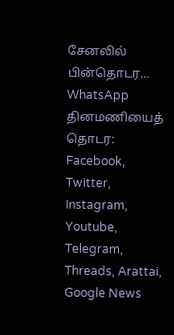சேனலில் பின்தொடர... WhatsApp
தினமணியைத் தொடர: Facebook, Twitter, Instagram, Youtube, Telegram, Threads, Arattai, Google News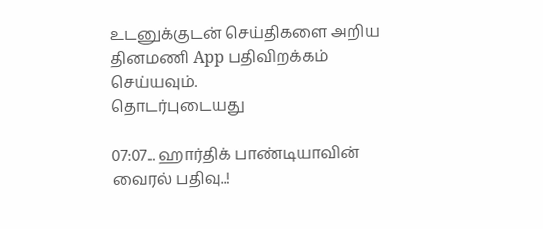உடனுக்குடன் செய்திகளை அறிய தினமணி App பதிவிறக்கம் செய்யவும்.
தொடர்புடையது

07:07... ஹார்திக் பாண்டியாவின் வைரல் பதிவு..!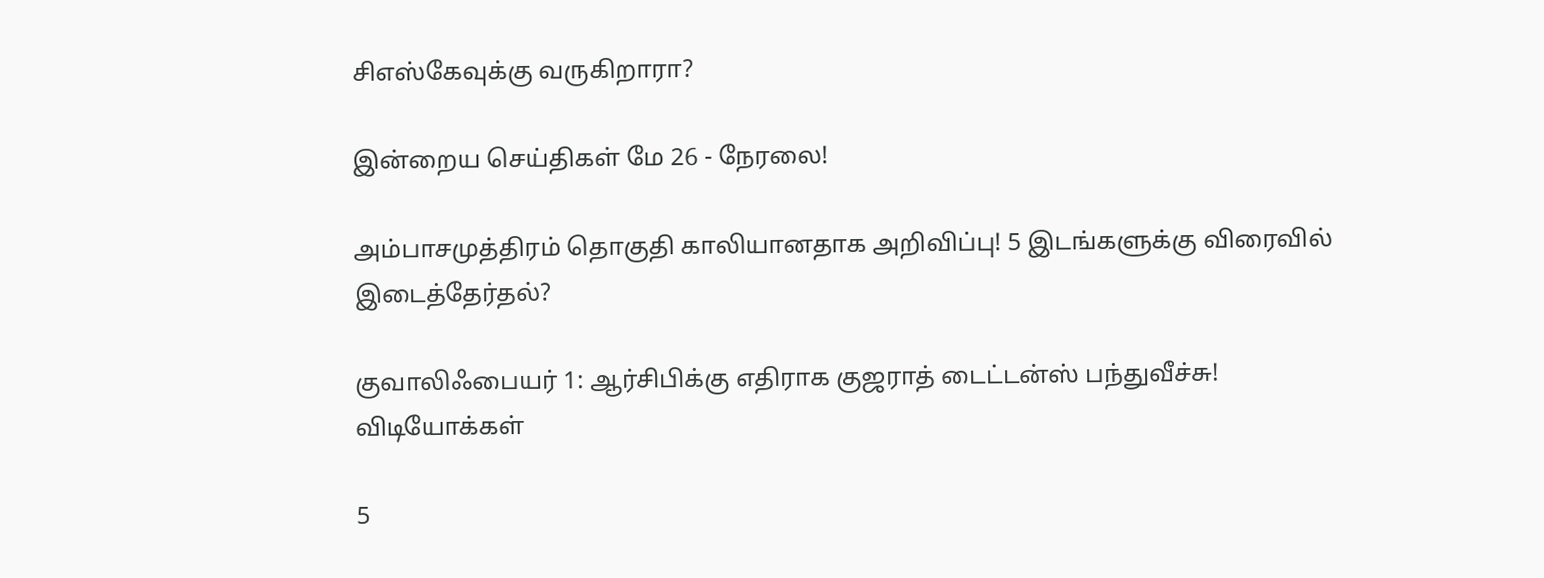சிஎஸ்கேவுக்கு வருகிறாரா?

இன்றைய செய்திகள் மே 26 - நேரலை!

அம்பாசமுத்திரம் தொகுதி காலியானதாக அறிவிப்பு! 5 இடங்களுக்கு விரைவில் இடைத்தேர்தல்?

குவாலிஃபையர் 1: ஆர்சிபிக்கு எதிராக குஜராத் டைட்டன்ஸ் பந்துவீச்சு!
விடியோக்கள்

5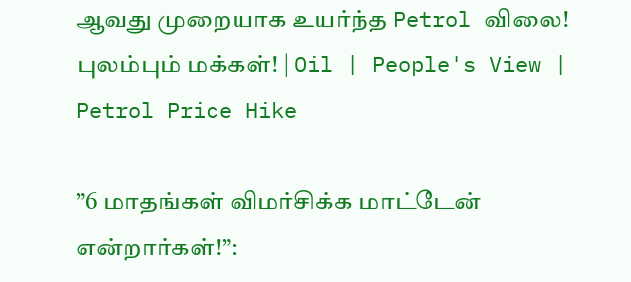ஆவது முறையாக உயர்ந்த Petrol விலை! புலம்பும் மக்கள்! | Oil | People's View | Petrol Price Hike

”6 மாதங்கள் விமர்சிக்க மாட்டேன் என்றார்கள்!”: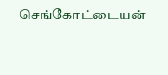செங்கோட்டையன்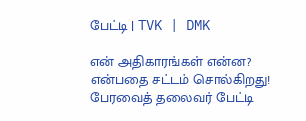பேட்டி | TVK | DMK

என் அதிகாரங்கள் என்ன? என்பதை சட்டம் சொல்கிறது! பேரவைத் தலைவர் பேட்டி